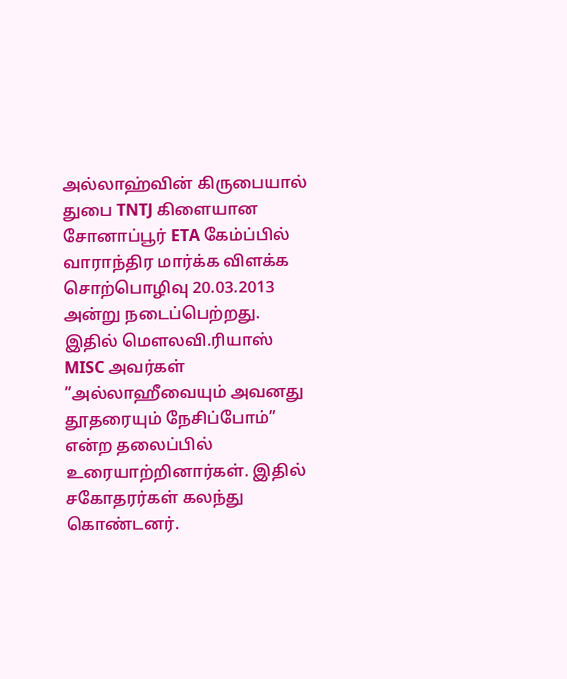அல்லாஹ்வின் கிருபையால் துபை TNTJ கிளையான சோனாப்பூர் ETA கேம்ப்பில் வாராந்திர மார்க்க விளக்க சொற்பொழிவு 20.03.2013 அன்று நடைப்பெற்றது. இதில் மெளலவி.ரியாஸ் MISC அவர்கள் ”அல்லாஹீவையும் அவனது தூதரையும் நேசிப்போம்” என்ற தலைப்பில் உரையாற்றினார்கள். இதில் சகோதரர்கள் கலந்து கொண்டனர்.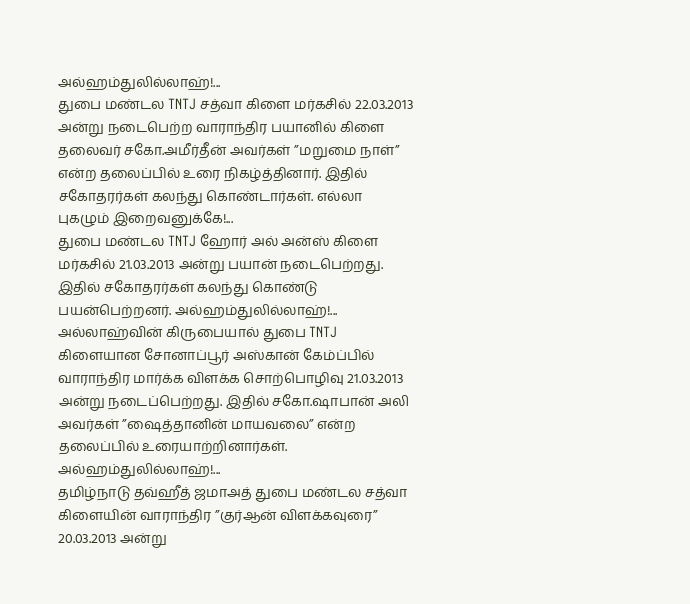அல்ஹம்துலில்லாஹ்!...
துபை மண்டல TNTJ சத்வா கிளை மர்கசில் 22.03.2013 அன்று நடைபெற்ற வாராந்திர பயானில் கிளை தலைவர் சகோ.அமீர்தீன் அவர்கள் ”மறுமை நாள்” என்ற தலைப்பில் உரை நிகழ்த்தினார். இதில் சகோதரர்கள் கலந்து கொண்டார்கள். எல்லா புகழும் இறைவனுக்கே!...
துபை மண்டல TNTJ ஹோர் அல் அன்ஸ் கிளை மர்கசில் 21.03.2013 அன்று பயான் நடைபெற்றது. இதில் சகோதரர்கள் கலந்து கொண்டு பயன்பெற்றனர். அல்ஹம்துலில்லாஹ்!...
அல்லாஹ்வின் கிருபையால் துபை TNTJ கிளையான சோனாப்பூர் அஸ்கான் கேம்ப்பில் வாராந்திர மார்க்க விளக்க சொற்பொழிவு 21.03.2013 அன்று நடைப்பெற்றது. இதில் சகோ.ஷாபான் அலி அவர்கள் ”ஷைத்தானின் மாயவலை” என்ற தலைப்பில் உரையாற்றினார்கள். அல்ஹம்துலில்லாஹ்!...
தமிழ்நாடு தவ்ஹீத் ஜமாஅத் துபை மண்டல சத்வா கிளையின் வாராந்திர ”குர்ஆன் விளக்கவுரை” 20.03.2013 அன்று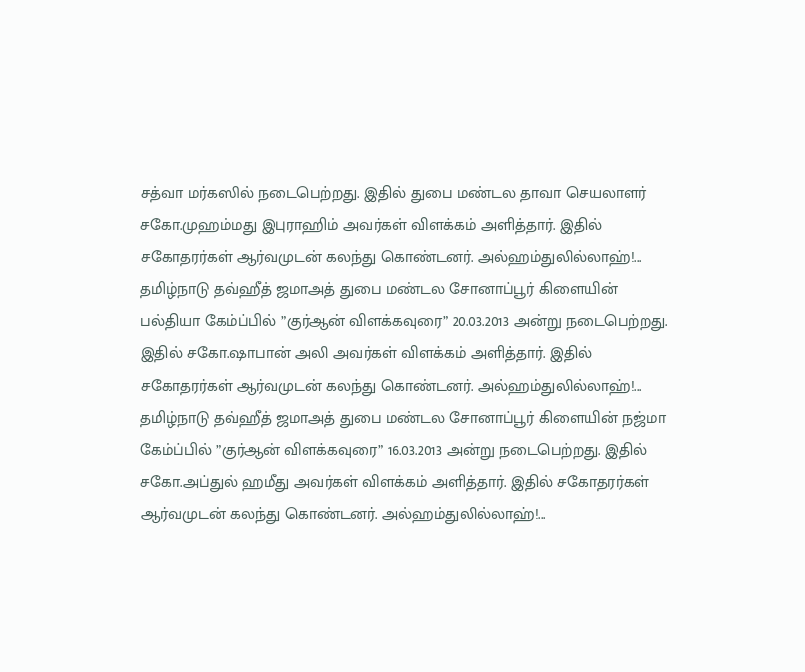சத்வா மர்கஸில் நடைபெற்றது. இதில் துபை மண்டல தாவா செயலாளர் சகோ.முஹம்மது இபுராஹிம் அவர்கள் விளக்கம் அளித்தார். இதில் சகோதரர்கள் ஆர்வமுடன் கலந்து கொண்டனர். அல்ஹம்துலில்லாஹ்!...
தமிழ்நாடு தவ்ஹீத் ஜமாஅத் துபை மண்டல சோனாப்பூர் கிளையின் பல்தியா கேம்ப்பில் ”குர்ஆன் விளக்கவுரை” 20.03.2013 அன்று நடைபெற்றது. இதில் சகோ.ஷாபான் அலி அவர்கள் விளக்கம் அளித்தார். இதில் சகோதரர்கள் ஆர்வமுடன் கலந்து கொண்டனர். அல்ஹம்துலில்லாஹ்!...
தமிழ்நாடு தவ்ஹீத் ஜமாஅத் துபை மண்டல சோனாப்பூர் கிளையின் நஜ்மா கேம்ப்பில் ”குர்ஆன் விளக்கவுரை” 16.03.2013 அன்று நடைபெற்றது. இதில் சகோ.அப்துல் ஹமீது அவர்கள் விளக்கம் அளித்தார். இதில் சகோதரர்கள் ஆர்வமுடன் கலந்து கொண்டனர். அல்ஹம்துலில்லாஹ்!...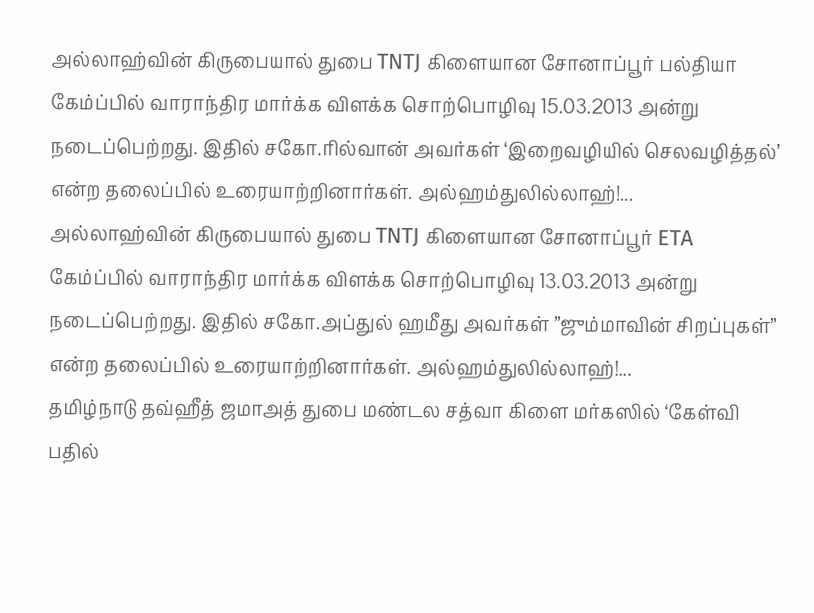அல்லாஹ்வின் கிருபையால் துபை TNTJ கிளையான சோனாப்பூர் பல்தியா கேம்ப்பில் வாராந்திர மார்க்க விளக்க சொற்பொழிவு 15.03.2013 அன்று நடைப்பெற்றது. இதில் சகோ.ரில்வான் அவர்கள் ‘இறைவழியில் செலவழித்தல்’ என்ற தலைப்பில் உரையாற்றினார்கள். அல்ஹம்துலில்லாஹ்!...
அல்லாஹ்வின் கிருபையால் துபை TNTJ கிளையான சோனாப்பூர் ETA கேம்ப்பில் வாராந்திர மார்க்க விளக்க சொற்பொழிவு 13.03.2013 அன்று நடைப்பெற்றது. இதில் சகோ.அப்துல் ஹமீது அவர்கள் ”ஜும்மாவின் சிறப்புகள்” என்ற தலைப்பில் உரையாற்றினார்கள். அல்ஹம்துலில்லாஹ்!...
தமிழ்நாடு தவ்ஹீத் ஜமாஅத் துபை மண்டல சத்வா கிளை மர்கஸில் ‘கேள்வி பதில்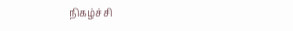நிகழ்ச்சி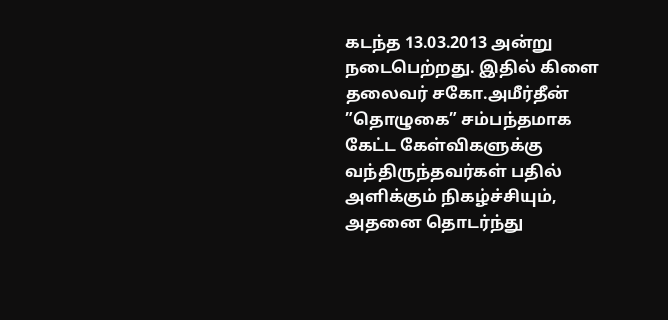கடந்த 13.03.2013 அன்று நடைபெற்றது. இதில் கிளை தலைவர் சகோ.அமீர்தீன் ”தொழுகை” சம்பந்தமாக கேட்ட கேள்விகளுக்கு வந்திருந்தவர்கள் பதில் அளிக்கும் நிகழ்ச்சியும், அதனை தொடர்ந்து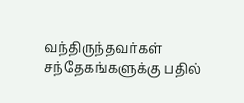வந்திருந்தவர்கள் சந்தேகங்களுக்கு பதில்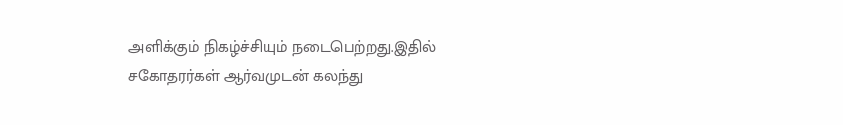அளிக்கும் நிகழ்ச்சியும் நடைபெற்றது.இதில் சகோதரர்கள் ஆர்வமுடன் கலந்து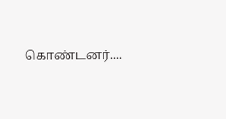கொண்டனர்....